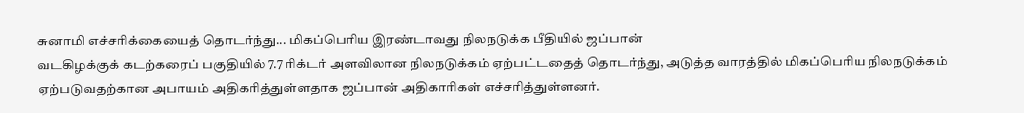சுனாமி எச்சரிக்கையைத் தொடர்ந்து... மிகப்பெரிய இரண்டாவது நிலநடுக்க பீதியில் ஜப்பான்
வடகிழக்குக் கடற்கரைப் பகுதியில் 7.7 ரிக்டர் அளவிலான நிலநடுக்கம் ஏற்பட்டதைத் தொடர்ந்து, அடுத்த வாரத்தில் மிகப்பெரிய நிலநடுக்கம் ஏற்படுவதற்கான அபாயம் அதிகரித்துள்ளதாக ஜப்பான் அதிகாரிகள் எச்சரித்துள்ளனர்.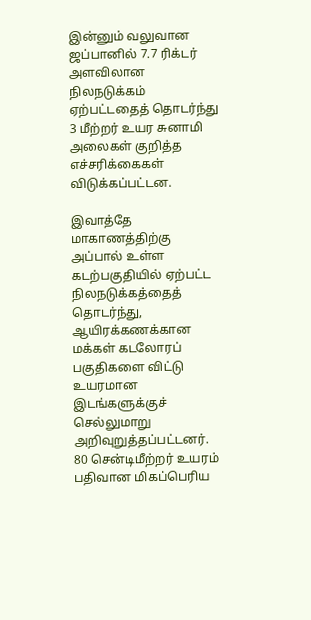இன்னும் வலுவான
ஜப்பானில் 7.7 ரிக்டர் அளவிலான நிலநடுக்கம் ஏற்பட்டதைத் தொடர்ந்து 3 மீற்றர் உயர சுனாமி அலைகள் குறித்த எச்சரிக்கைகள் விடுக்கப்பட்டன.

இவாத்தே மாகாணத்திற்கு அப்பால் உள்ள கடற்பகுதியில் ஏற்பட்ட நிலநடுக்கத்தைத் தொடர்ந்து, ஆயிரக்கணக்கான மக்கள் கடலோரப் பகுதிகளை விட்டு உயரமான இடங்களுக்குச் செல்லுமாறு அறிவுறுத்தப்பட்டனர்.
80 சென்டிமீற்றர் உயரம் பதிவான மிகப்பெரிய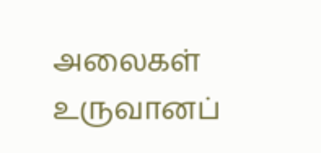அலைகள் உருவானப்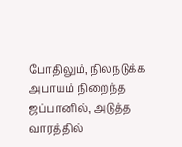போதிலும், நிலநடுக்க அபாயம் நிறைந்த ஜப்பானில், அடுத்த வாரத்தில்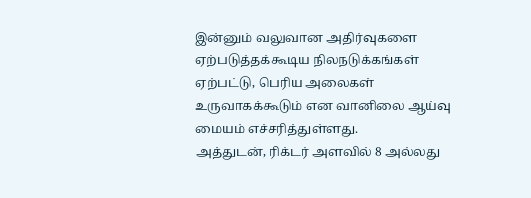இன்னும் வலுவான அதிர்வுகளை ஏற்படுத்தக்கூடிய நிலநடுக்கங்கள் ஏற்பட்டு, பெரிய அலைகள் உருவாகக்கூடும் என வானிலை ஆய்வு மையம் எச்சரித்துள்ளது.
அத்துடன், ரிக்டர் அளவில் 8 அல்லது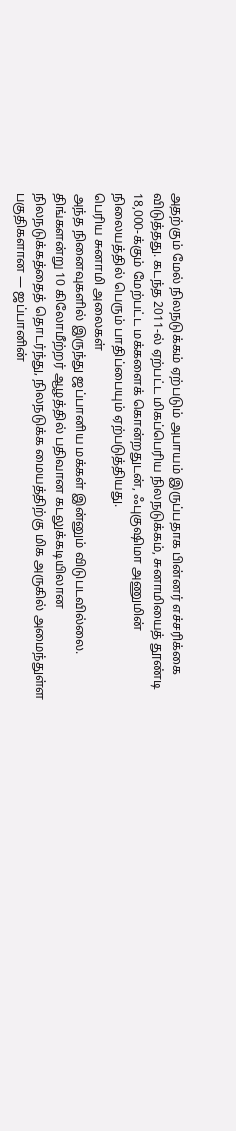அதற்கும் மேல் நிலநடுக்கம் ஏற்படும் அபாயம் இருப்பதாக பின்னர் எச்சரிக்கை விடுத்தது. கடந்த 2011-ல் ஏற்பட்ட மிகப்பெரிய நிலநடுக்கம், சுனாமியைத் தூண்டி 18,000-க்கும் மேற்பட்ட மக்களைக் கொன்றதுடன், ஃபுகுஷிமா அணுமின் நிலையத்தில் பெரும் பாதிப்பையும் ஏற்படுத்தியது.
பெரிய சுனாமி அலைகள்
அந்த நினைவுகளில் இருந்து ஜப்பானிய மக்கள் இன்னும் விடுபடவில்லை. திங்களன்று 10 கிலோமீற்றர் ஆழத்தில் பதிவான கடலுக்கடியிலான நிலநடுக்கத்தைத் தொடர்ந்து, நிலநடுக்க மையத்திற்கு மிக அருகில் அமைந்துள்ள பகுதிகளான — ஜப்பானின்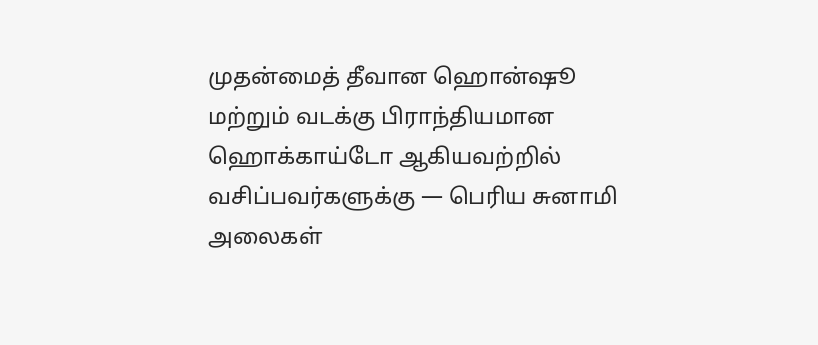முதன்மைத் தீவான ஹொன்ஷூ மற்றும் வடக்கு பிராந்தியமான ஹொக்காய்டோ ஆகியவற்றில் வசிப்பவர்களுக்கு — பெரிய சுனாமி அலைகள்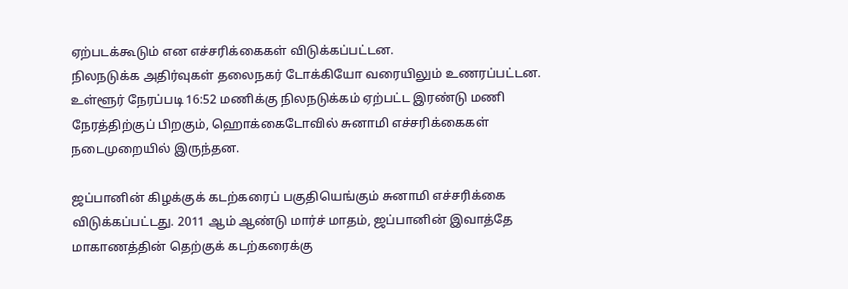ஏற்படக்கூடும் என எச்சரிக்கைகள் விடுக்கப்பட்டன.
நிலநடுக்க அதிர்வுகள் தலைநகர் டோக்கியோ வரையிலும் உணரப்பட்டன. உள்ளூர் நேரப்படி 16:52 மணிக்கு நிலநடுக்கம் ஏற்பட்ட இரண்டு மணி நேரத்திற்குப் பிறகும், ஹொக்கைடோவில் சுனாமி எச்சரிக்கைகள் நடைமுறையில் இருந்தன.

ஜப்பானின் கிழக்குக் கடற்கரைப் பகுதியெங்கும் சுனாமி எச்சரிக்கை விடுக்கப்பட்டது. 2011 ஆம் ஆண்டு மார்ச் மாதம், ஜப்பானின் இவாத்தே மாகாணத்தின் தெற்குக் கடற்கரைக்கு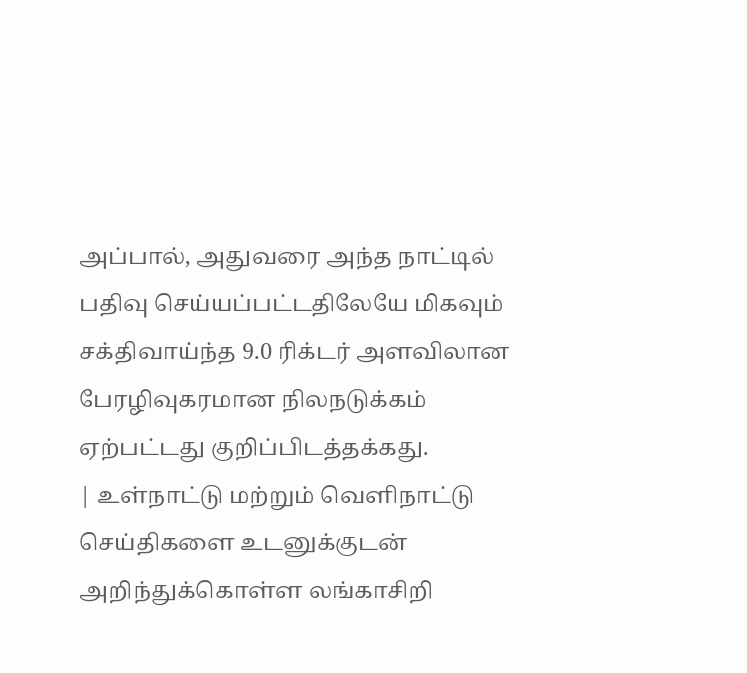அப்பால், அதுவரை அந்த நாட்டில் பதிவு செய்யப்பட்டதிலேயே மிகவும் சக்திவாய்ந்த 9.0 ரிக்டர் அளவிலான பேரழிவுகரமான நிலநடுக்கம் ஏற்பட்டது குறிப்பிடத்தக்கது.
| உள்நாட்டு மற்றும் வெளிநாட்டு செய்திகளை உடனுக்குடன் அறிந்துக்கொள்ள லங்காசிறி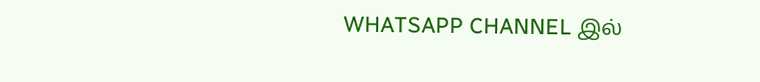WHATSAPP CHANNEL இல்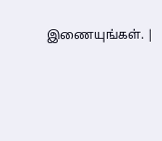இணையுங்கள். |